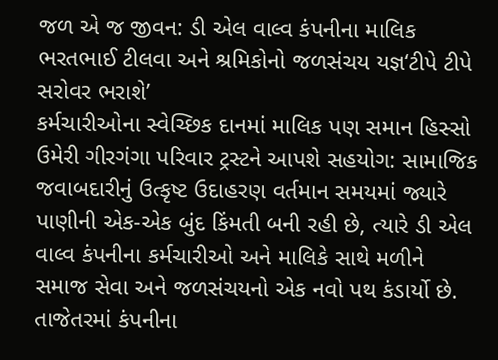જળ એ જ જીવન: ડી એલ વાલ્વ કંપનીના માલિક ભરતભાઈ ટીલવા અને શ્રમિકોનો જળસંચય યજ્ઞ‘ટીપે ટીપે સરોવર ભરાશે’
કર્મચારીઓના સ્વેચ્છિક દાનમાં માલિક પણ સમાન હિસ્સો ઉમેરી ગીરગંગા પરિવાર ટ્રસ્ટને આપશે સહયોગ: સામાજિક જવાબદારીનું ઉત્કૃષ્ટ ઉદાહરણ વર્તમાન સમયમાં જ્યારે પાણીની એક-એક બુંદ કિંમતી બની રહી છે, ત્યારે ડી એલ વાલ્વ કંપનીના કર્મચારીઓ અને માલિકે સાથે મળીને સમાજ સેવા અને જળસંચયનો એક નવો પથ કંડાર્યો છે. તાજેતરમાં કંપનીના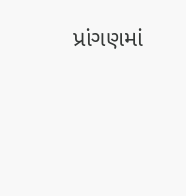પ્રાંગણમાં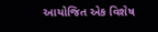આયોજિત એક વિશેષ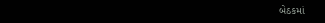બેઠકમાં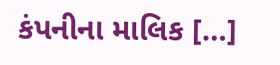કંપનીના માલિક […]